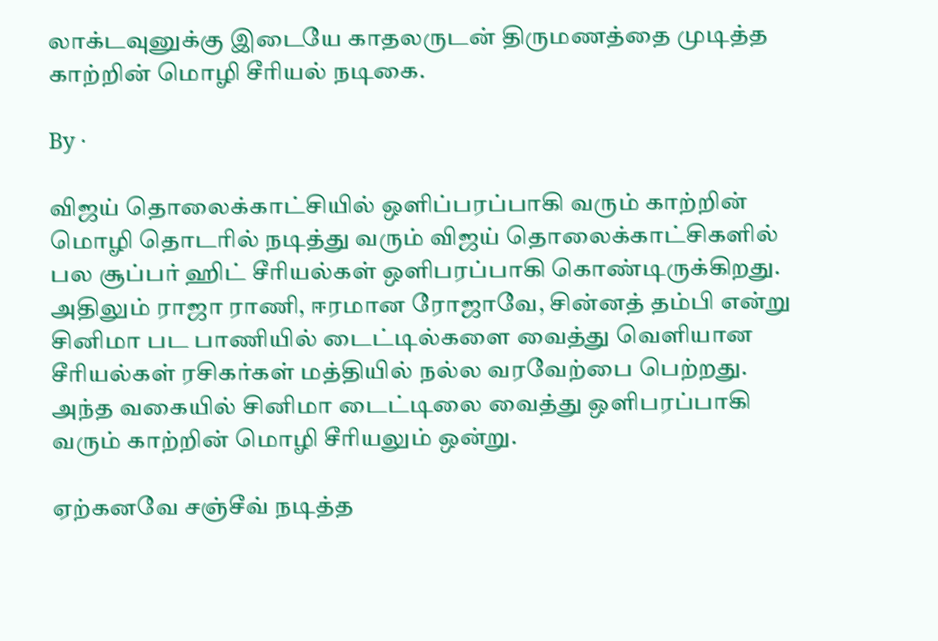லாக்டவுனுக்கு இடையே காதலருடன் திருமணத்தை முடித்த காற்றின் மொழி சீரியல் நடிகை.

By ·

விஜய் தொலைக்காட்சியில் ஒளிப்பரப்பாகி வரும் காற்றின் மொழி தொடரில் நடித்து வரும் விஜய் தொலைக்காட்சிகளில் பல சூப்பர் ஹிட் சீரியல்கள் ஒளிபரப்பாகி கொண்டிருக்கிறது. அதிலும் ராஜா ராணி, ஈரமான ரோஜாவே, சின்னத் தம்பி என்று சினிமா பட பாணியில் டைட்டில்களை வைத்து வெளியான சீரியல்கள் ரசிகர்கள் மத்தியில் நல்ல வரவேற்பை பெற்றது. அந்த வகையில் சினிமா டைட்டிலை வைத்து ஒளிபரப்பாகி வரும் காற்றின் மொழி சீரியலும் ஒன்று.

ஏற்கனவே சஞ்சீவ் நடித்த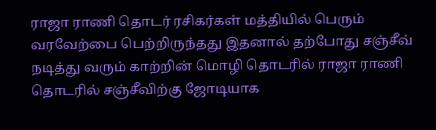ராஜா ராணி தொடர் ரசிகர்கள் மத்தியில் பெரும் வரவேற்பை பெற்றிருந்தது இதனால் தற்போது சஞ்சீவ் நடித்து வரும் காற்றின் மொழி தொடரில் ராஜா ராணி தொடரில் சஞ்சீவிற்கு ஜோடியாக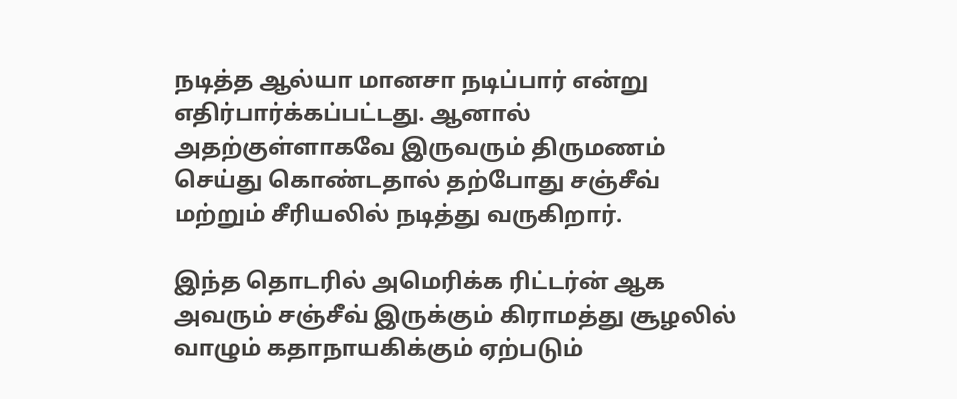நடித்த ஆல்யா மானசா நடிப்பார் என்று எதிர்பார்க்கப்பட்டது. ஆனால் அதற்குள்ளாகவே இருவரும் திருமணம் செய்து கொண்டதால் தற்போது சஞ்சீவ் மற்றும் சீரியலில் நடித்து வருகிறார்.

இந்த தொடரில் அமெரிக்க ரிட்டர்ன் ஆக அவரும் சஞ்சீவ் இருக்கும் கிராமத்து சூழலில் வாழும் கதாநாயகிக்கும் ஏற்படும்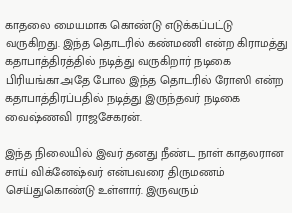காதலை மையமாக கொண்டு எடுக்கப்பட்டு வருகிறது. இந்த தொடரில் கண்மணி என்ற கிராமத்து கதாபாத்திரத்தில் நடித்து வருகிறார் நடிகை பிரியங்கா.அதே போல இந்த தொடரில் ரோஸி என்ற கதாபாத்திரப்பதில் நடித்து இருந்தவர் நடிகை வைஷ்ணவி ராஜசேகரன்.

இந்த நிலையில் இவர் தனது நீண்ட நாள் காதலரான சாய் விக்னேஷ்வர் என்பவரை திருமணம் செய்துகொண்டு உள்ளார். இருவரும்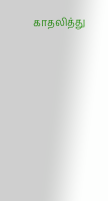காதலித்து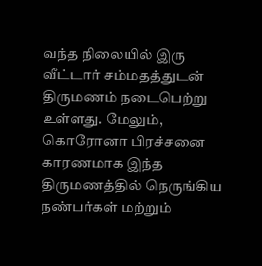வந்த நிலையில் இரு வீட்டார் சம்மதத்துடன் திருமணம் நடைபெற்று உள்ளது. மேலும், கொரோனா பிரச்சனை காரணமாக இந்த திருமணத்தில் நெருங்கிய நண்பர்கள் மற்றும்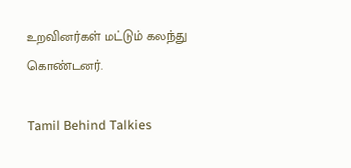உறவினர்கள் மட்டும் கலந்து கொண்டனர்.

Tamil Behind Talkies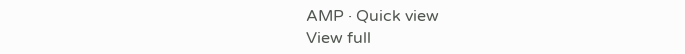AMP · Quick view
View full